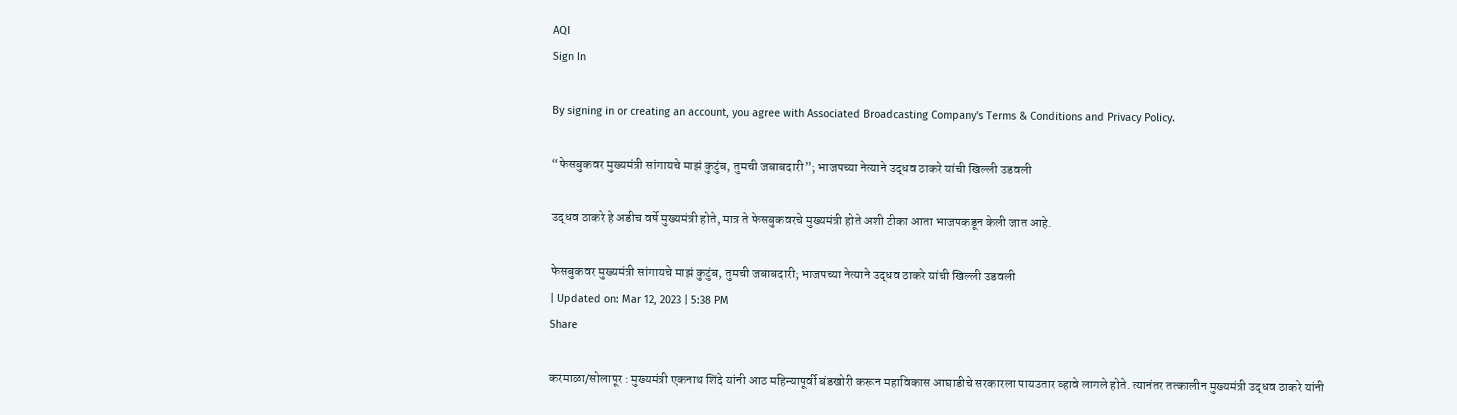AQI
Sign In

By signing in or creating an account, you agree with Associated Broadcasting Company's Terms & Conditions and Privacy Policy.

“फेसबुकवर मुख्यमंत्री सांगायचे माझं कुटुंब, तुमची जबाबदारी”; भाजपच्या नेत्याने उद्धव ठाकरे यांची खिल्ली उडवली

उद्धव ठाकरे हे अडीच वर्षे मुख्यमंत्री होते, मात्र ते फेसबुकवरचे मुख्यमंत्री होते अशी टीका आता भाजपकडून केली जात आहे.

फेसबुकवर मुख्यमंत्री सांगायचे माझं कुटुंब, तुमची जबाबदारी; भाजपच्या नेत्याने उद्धव ठाकरे यांची खिल्ली उडवली
| Updated on: Mar 12, 2023 | 5:38 PM
Share

करमाळा/सोलापूर : मुख्यमंत्री एकनाथ शिंदे यांनी आठ महिन्यापूर्वी बंडखोरी करून महाविकास आघाडीचे सरकारला पायउतार व्हावे लागले होते. त्यानंतर तत्कालीन मुख्यमंत्री उद्धव ठाकरे यांनी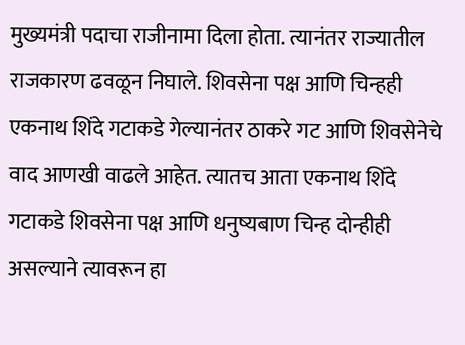मुख्यमंत्री पदाचा राजीनामा दिला होता. त्यानंतर राज्यातील राजकारण ढवळून निघाले. शिवसेना पक्ष आणि चिन्हही एकनाथ शिंदे गटाकडे गेल्यानंतर ठाकरे गट आणि शिवसेनेचे वाद आणखी वाढले आहेत. त्यातच आता एकनाथ शिंदे गटाकडे शिवसेना पक्ष आणि धनुष्यबाण चिन्ह दोन्हीही असल्याने त्यावरून हा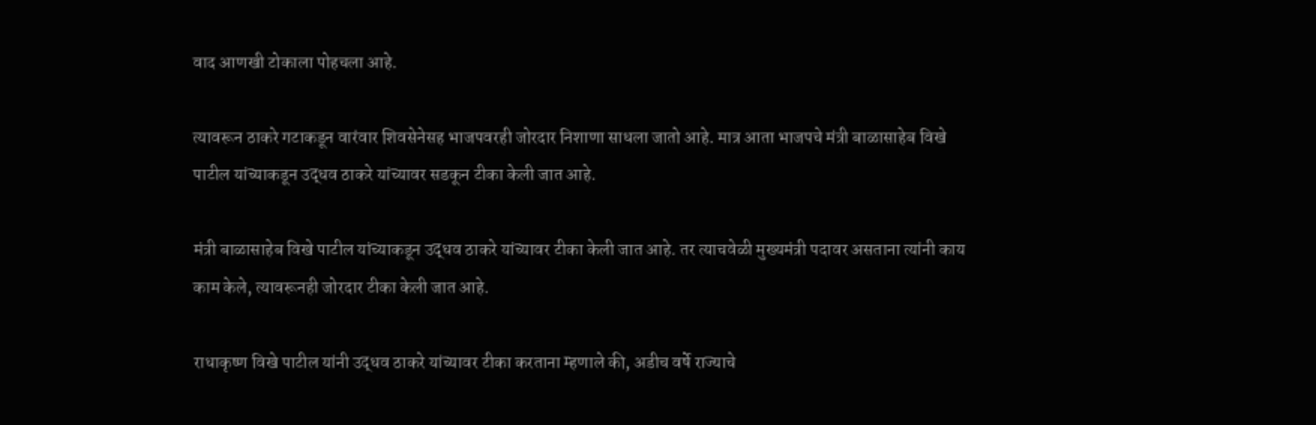वाद आणखी टोकाला पोहचला आहे.

त्यावरून ठाकरे गटाकडून वारंवार शिवसेनेसह भाजपवरही जोरदार निशाणा साधला जातो आहे. मात्र आता भाजपचे मंत्री बाळासाहेब विखे पाटील यांच्याकडून उद्धव ठाकरे यांच्यावर सडकून टीका केली जात आहे.

मंत्री बाळासाहेब विखे पाटील यांच्याकडून उद्धव ठाकरे यांच्यावर टीका केली जात आहे. तर त्याचवेळी मुख्यमंत्री पदावर असताना त्यांनी काय काम केले, त्यावरूनही जोरदार टीका केली जात आहे.

राधाकृष्ण विखे पाटील यांनी उद्धव ठाकरे यांच्यावर टीका करताना म्हणाले की, अडीच वर्षे राज्याचे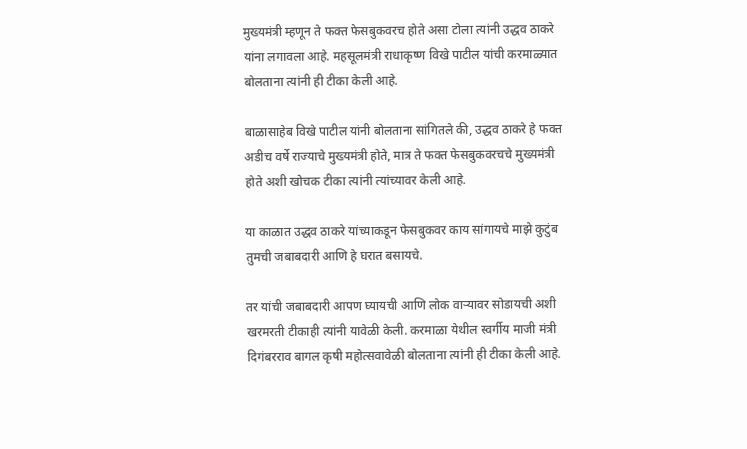मुख्यमंत्री म्हणून ते फक्त फेसबुकवरच होते असा टोला त्यांनी उद्धव ठाकरे यांना लगावला आहे. महसूलमंत्री राधाकृष्ण विखे पाटील यांची करमाळ्यात बोलताना त्यांनी ही टीका केली आहे.

बाळासाहेब विखे पाटील यांनी बोलताना सांगितले की, उद्धव ठाकरे हे फक्त अडीच वर्षे राज्याचे मुख्यमंत्री होते, मात्र ते फक्त फेसबुकवरचचे मुख्यमंत्री होते अशी खोचक टीका त्यांनी त्यांच्यावर केली आहे.

या काळात उद्धव ठाकरे यांच्याकडून फेसबुकवर काय सांगायचे माझे कुटुंब तुमची जबाबदारी आणि हे घरात बसायचे.

तर यांची जबाबदारी आपण घ्यायची आणि लोक वाऱ्यावर सोडायची अशी खरमरती टीकाही त्यांनी यावेळी केली. करमाळा येथील स्वर्गीय माजी मंत्री दिगंबरराव बागल कृषी महोत्सवावेळी बोलताना त्यांनी ही टीका केली आहे.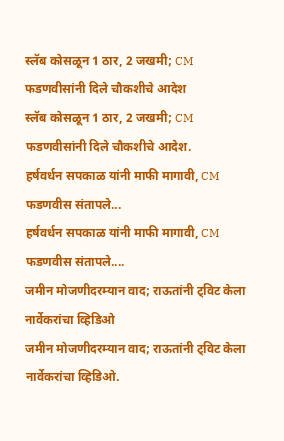स्लॅब कोसळून 1 ठार, 2 जखमी; CM फडणवीसांनी दिले चौकशीचे आदेश
स्लॅब कोसळून 1 ठार, 2 जखमी; CM फडणवीसांनी दिले चौकशीचे आदेश.
हर्षवर्धन सपकाळ यांनी माफी मागावी, CM फडणवीस संतापले...
हर्षवर्धन सपकाळ यांनी माफी मागावी, CM फडणवीस संतापले....
जमीन मोजणीदरम्यान वाद; राऊतांनी ट्विट केला नार्वेकरांचा व्हिडिओ
जमीन मोजणीदरम्यान वाद; राऊतांनी ट्विट केला नार्वेकरांचा व्हिडिओ.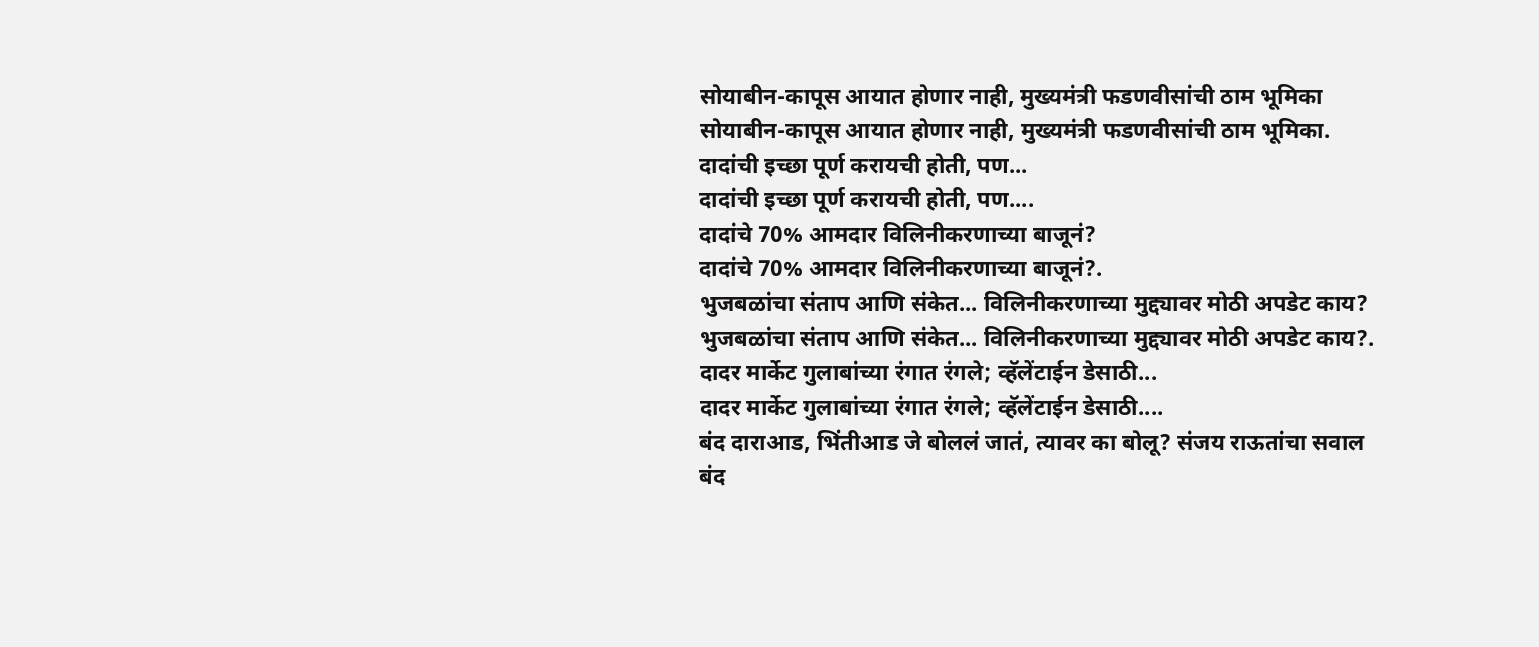सोयाबीन-कापूस आयात होणार नाही, मुख्यमंत्री फडणवीसांची ठाम भूमिका
सोयाबीन-कापूस आयात होणार नाही, मुख्यमंत्री फडणवीसांची ठाम भूमिका.
दादांची इच्छा पूर्ण करायची होती, पण...
दादांची इच्छा पूर्ण करायची होती, पण....
दादांचे 70% आमदार विलिनीकरणाच्या बाजूनं?
दादांचे 70% आमदार विलिनीकरणाच्या बाजूनं?.
भुजबळांचा संताप आणि संकेत... विलिनीकरणाच्या मुद्द्यावर मोठी अपडेट काय?
भुजबळांचा संताप आणि संकेत... विलिनीकरणाच्या मुद्द्यावर मोठी अपडेट काय?.
दादर मार्केट गुलाबांच्या रंगात रंगले; व्हॅलेंटाईन डेसाठी...
दादर मार्केट गुलाबांच्या रंगात रंगले; व्हॅलेंटाईन डेसाठी....
बंद दाराआड, भिंतीआड जे बोललं जातं, त्यावर का बोलू? संजय राऊतांचा सवाल
बंद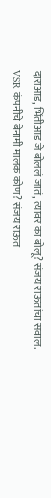दाराआड, भिंतीआड जे बोललं जातं, त्यावर का बोलू? संजय राऊतांचा सवाल.
VSR कंपनीचे बेनामी मालक कोण? संजय राऊत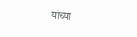यांच्या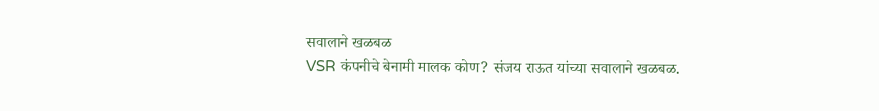सवालाने खळबळ
VSR कंपनीचे बेनामी मालक कोण? संजय राऊत यांच्या सवालाने खळबळ.